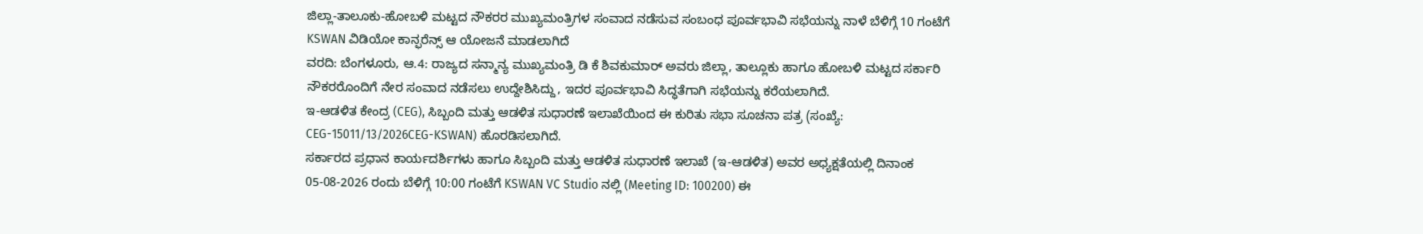ಜಿಲ್ಲಾ-ತಾಲೂಕು-ಹೋಬಳಿ ಮಟ್ಟದ ನೌಕರರ ಮುಖ್ಯಮಂತ್ರಿಗಳ ಸಂವಾದ ನಡೆಸುವ ಸಂಬಂಧ ಪೂರ್ವಭಾವಿ ಸಭೆಯನ್ನು ನಾಳೆ ಬೆಳಿಗ್ಗೆ 10 ಗಂಟೆಗೆ KSWAN ವಿಡಿಯೋ ಕಾನ್ಫರೆನ್ಸ್ ಆ ಯೋಜನೆ ಮಾಡಲಾಗಿದೆ
ವರದಿ: ಬೆಂಗಳೂರು, ಆ.4: ರಾಜ್ಯದ ಸನ್ಮಾನ್ಯ ಮುಖ್ಯಮಂತ್ರಿ ಡಿ ಕೆ ಶಿವಕುಮಾರ್ ಅವರು ಜಿಲ್ಲಾ, ತಾಲ್ಲೂಕು ಹಾಗೂ ಹೋಬಳಿ ಮಟ್ಟದ ಸರ್ಕಾರಿ ನೌಕರರೊಂದಿಗೆ ನೇರ ಸಂವಾದ ನಡೆಸಲು ಉದ್ದೇಶಿಸಿದ್ದು, ಇದರ ಪೂರ್ವಭಾವಿ ಸಿದ್ಧತೆಗಾಗಿ ಸಭೆಯನ್ನು ಕರೆಯಲಾಗಿದೆ.
ಇ-ಆಡಳಿತ ಕೇಂದ್ರ (CEG), ಸಿಬ್ಬಂದಿ ಮತ್ತು ಆಡಳಿತ ಸುಧಾರಣೆ ಇಲಾಖೆಯಿಂದ ಈ ಕುರಿತು ಸಭಾ ಸೂಚನಾ ಪತ್ರ (ಸಂಖ್ಯೆ: CEG-15011/13/2026CEG-KSWAN) ಹೊರಡಿಸಲಾಗಿದೆ.
ಸರ್ಕಾರದ ಪ್ರಧಾನ ಕಾರ್ಯದರ್ಶಿಗಳು ಹಾಗೂ ಸಿಬ್ಬಂದಿ ಮತ್ತು ಆಡಳಿತ ಸುಧಾರಣೆ ಇಲಾಖೆ (ಇ-ಆಡಳಿತ) ಅವರ ಅಧ್ಯಕ್ಷತೆಯಲ್ಲಿ ದಿನಾಂಕ 05-08-2026 ರಂದು ಬೆಳಿಗ್ಗೆ 10:00 ಗಂಟೆಗೆ KSWAN VC Studio ನಲ್ಲಿ (Meeting ID: 100200) ಈ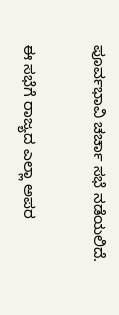ಪೂರ್ವಭಾವಿ ಚರ್ಚಾ ಸಭೆ ನಡೆಯಲಿದೆ.

ಈ ಸಭೆಗೆ ರಾಜ್ಯದ ಎಲ್ಲಾ ಅಪರ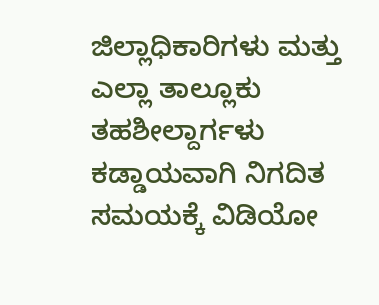ಜಿಲ್ಲಾಧಿಕಾರಿಗಳು ಮತ್ತು ಎಲ್ಲಾ ತಾಲ್ಲೂಕು ತಹಶೀಲ್ದಾರ್ಗಳು ಕಡ್ಡಾಯವಾಗಿ ನಿಗದಿತ ಸಮಯಕ್ಕೆ ವಿಡಿಯೋ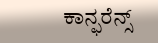ಕಾನ್ಫರೆನ್ಸ್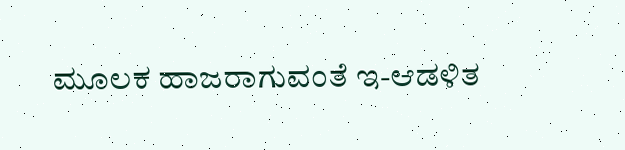ಮೂಲಕ ಹಾಜರಾಗುವಂತೆ ಇ-ಆಡಳಿತ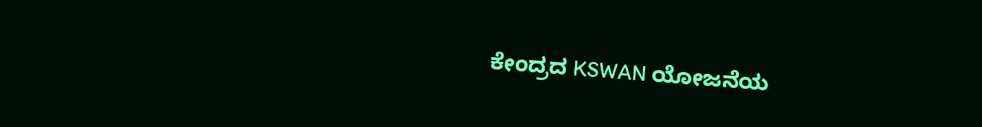ಕೇಂದ್ರದ KSWAN ಯೋಜನೆಯ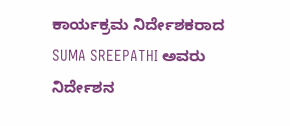ಕಾರ್ಯಕ್ರಮ ನಿರ್ದೇಶಕರಾದ SUMA SREEPATHI ಅವರು ನಿರ್ದೇಶನ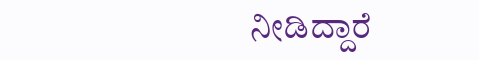ನೀಡಿದ್ದಾರೆ